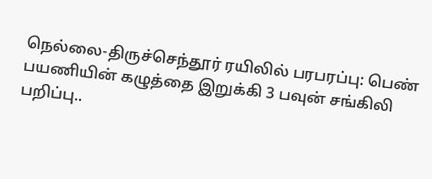நெல்லை-திருச்செந்தூர் ரயிலில் பரபரப்பு: பெண் பயணியின் கழுத்தை இறுக்கி 3 பவுன் சங்கிலி பறிப்பு..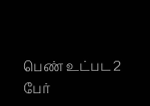பெண் உட்பட 2 பேர்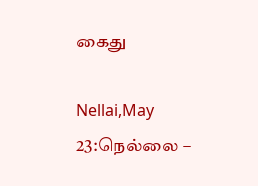கைது

Nellai,May 23:நெல்லை –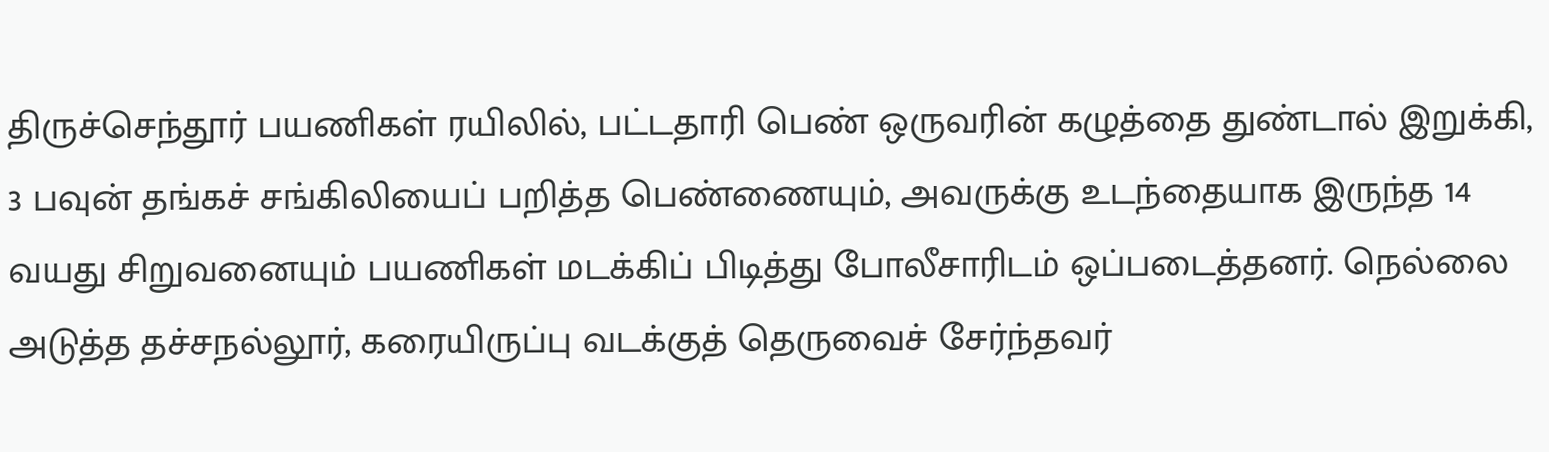திருச்செந்தூர் பயணிகள் ரயிலில், பட்டதாரி பெண் ஒருவரின் கழுத்தை துண்டால் இறுக்கி, 3 பவுன் தங்கச் சங்கிலியைப் பறித்த பெண்ணையும், அவருக்கு உடந்தையாக இருந்த 14 வயது சிறுவனையும் பயணிகள் மடக்கிப் பிடித்து போலீசாரிடம் ஒப்படைத்தனர். நெல்லை அடுத்த தச்சநல்லூர், கரையிருப்பு வடக்குத் தெருவைச் சேர்ந்தவர்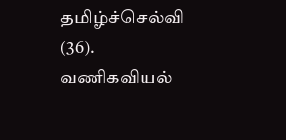தமிழ்ச்செல்வி (36). வணிகவியல்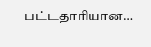பட்டதாரியான…